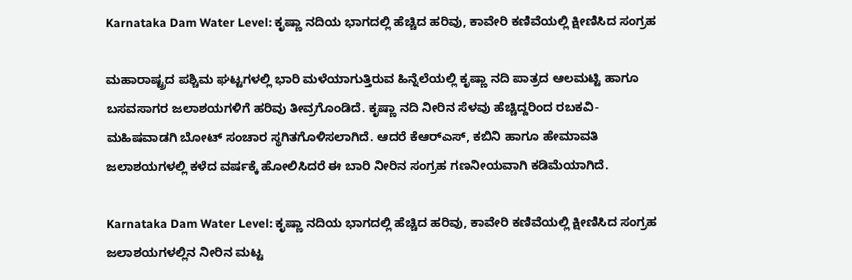Karnataka Dam Water Level: ಕೃಷ್ಣಾ ನದಿಯ ಭಾಗದಲ್ಲಿ ಹೆಚ್ಚಿದ ಹರಿವು, ಕಾವೇರಿ ಕಣಿವೆಯಲ್ಲಿ ಕ್ಷೀಣಿಸಿದ ಸಂಗ್ರಹ

ಮಹಾರಾಷ್ಟ್ರದ ಪಶ್ಚಿಮ ಘಟ್ಟಗಳಲ್ಲಿ ಭಾರಿ ಮಳೆಯಾಗುತ್ತಿರುವ ಹಿನ್ನೆಲೆಯಲ್ಲಿ ಕೃಷ್ಣಾ ನದಿ ಪಾತ್ರದ ಆಲಮಟ್ಟಿ ಹಾಗೂ ಬಸವಸಾಗರ ಜಲಾಶಯಗಳಿಗೆ ಹರಿವು ತೀವ್ರಗೊಂಡಿದೆ. ಕೃಷ್ಣಾ ನದಿ ನೀರಿನ ಸೆಳವು ಹೆಚ್ಚಿದ್ದರಿಂದ ರಬಕವಿ-ಮಹಿಷವಾಡಗಿ ಬೋಟ್ ಸಂಚಾರ ಸ್ಥಗಿತಗೊಳಿಸಲಾಗಿದೆ. ಆದರೆ ಕೆಆರ್‌ಎಸ್, ಕಬಿನಿ ಹಾಗೂ ಹೇಮಾವತಿ ಜಲಾಶಯಗಳಲ್ಲಿ ಕಳೆದ ವರ್ಷಕ್ಕೆ ಹೋಲಿಸಿದರೆ ಈ ಬಾರಿ ನೀರಿನ ಸಂಗ್ರಹ ಗಣನೀಯವಾಗಿ ಕಡಿಮೆಯಾಗಿದೆ.

Karnataka Dam Water Level: ಕೃಷ್ಣಾ ನದಿಯ ಭಾಗದಲ್ಲಿ ಹೆಚ್ಚಿದ ಹರಿವು, ಕಾವೇರಿ ಕಣಿವೆಯಲ್ಲಿ ಕ್ಷೀಣಿಸಿದ ಸಂಗ್ರಹ
ಜಲಾಶಯಗಳಲ್ಲಿನ ನೀರಿನ ಮಟ್ಟ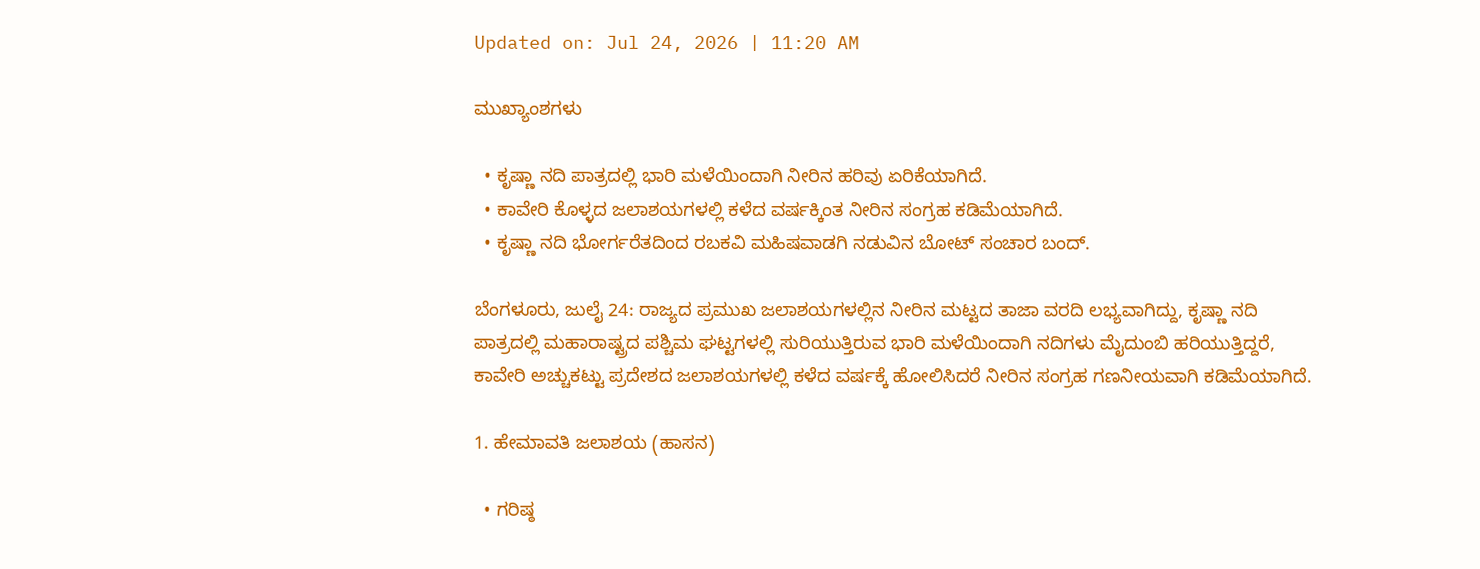Updated on: Jul 24, 2026 | 11:20 AM

ಮುಖ್ಯಾಂಶಗಳು

  • ಕೃಷ್ಣಾ ನದಿ ಪಾತ್ರದಲ್ಲಿ ಭಾರಿ ಮಳೆಯಿಂದಾಗಿ ನೀರಿನ ಹರಿವು ಏರಿಕೆಯಾಗಿದೆ.
  • ಕಾವೇರಿ ಕೊಳ್ಳದ ಜಲಾಶಯಗಳಲ್ಲಿ ಕಳೆದ ವರ್ಷಕ್ಕಿಂತ ನೀರಿನ ಸಂಗ್ರಹ ಕಡಿಮೆಯಾಗಿದೆ.
  • ಕೃಷ್ಣಾ ನದಿ ಭೋರ್ಗರೆತದಿಂದ ರಬಕವಿ ಮಹಿಷವಾಡಗಿ ನಡುವಿನ ಬೋಟ್ ಸಂಚಾರ ಬಂದ್.

ಬೆಂಗಳೂರು, ಜುಲೈ 24: ರಾಜ್ಯದ ಪ್ರಮುಖ ಜಲಾಶಯಗಳಲ್ಲಿನ ನೀರಿನ ಮಟ್ಟದ ತಾಜಾ ವರದಿ ಲಭ್ಯವಾಗಿದ್ದು, ಕೃಷ್ಣಾ ನದಿ ಪಾತ್ರದಲ್ಲಿ ಮಹಾರಾಷ್ಟ್ರದ ಪಶ್ಚಿಮ ಘಟ್ಟಗಳಲ್ಲಿ ಸುರಿಯುತ್ತಿರುವ ಭಾರಿ ಮಳೆಯಿಂದಾಗಿ ನದಿಗಳು ಮೈದುಂಬಿ ಹರಿಯುತ್ತಿದ್ದರೆ, ಕಾವೇರಿ ಅಚ್ಚುಕಟ್ಟು ಪ್ರದೇಶದ ಜಲಾಶಯಗಳಲ್ಲಿ ಕಳೆದ ವರ್ಷಕ್ಕೆ ಹೋಲಿಸಿದರೆ ನೀರಿನ ಸಂಗ್ರಹ ಗಣನೀಯವಾಗಿ ಕಡಿಮೆಯಾಗಿದೆ.

1. ಹೇಮಾವತಿ ಜಲಾಶಯ (ಹಾಸನ)

  • ಗರಿಷ್ಠ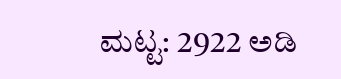ಮಟ್ಟ: 2922 ಅಡಿ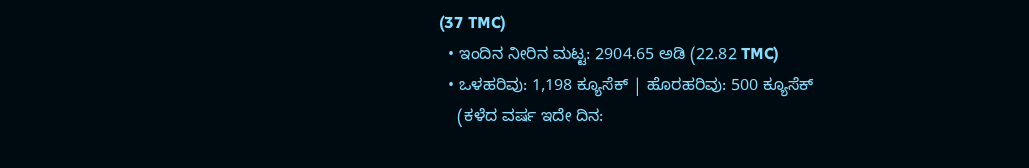(37 TMC)
  • ಇಂದಿನ ನೀರಿನ ಮಟ್ಟ: 2904.65 ಅಡಿ (22.82 TMC)
  • ಒಳಹರಿವು: 1,198 ಕ್ಯೂಸೆಕ್ | ಹೊರಹರಿವು: 500 ಕ್ಯೂಸೆಕ್
    (ಕಳೆದ ವರ್ಷ ಇದೇ ದಿನ: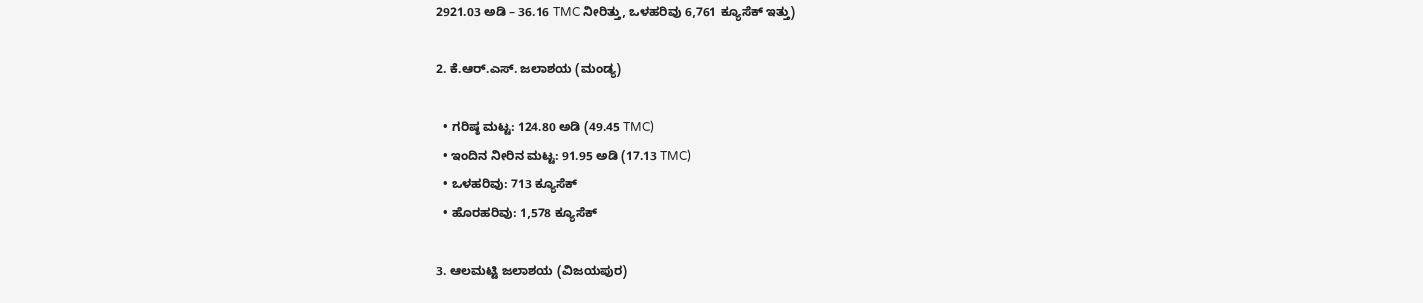2921.03 ಅಡಿ – 36.16 TMC ನೀರಿತ್ತು, ಒಳಹರಿವು 6,761 ಕ್ಯೂಸೆಕ್ ಇತ್ತು)

2. ಕೆ.ಆರ್.ಎಸ್. ಜಲಾಶಯ (ಮಂಡ್ಯ)

  • ಗರಿಷ್ಠ ಮಟ್ಟ: 124.80 ಅಡಿ (49.45 TMC)
  • ಇಂದಿನ ನೀರಿನ ಮಟ್ಟ: 91.95 ಅಡಿ (17.13 TMC)
  • ಒಳಹರಿವು: 713 ಕ್ಯೂಸೆಕ್
  • ಹೊರಹರಿವು: 1,578 ಕ್ಯೂಸೆಕ್

3. ಆಲಮಟ್ಟಿ ಜಲಾಶಯ (ವಿಜಯಪುರ)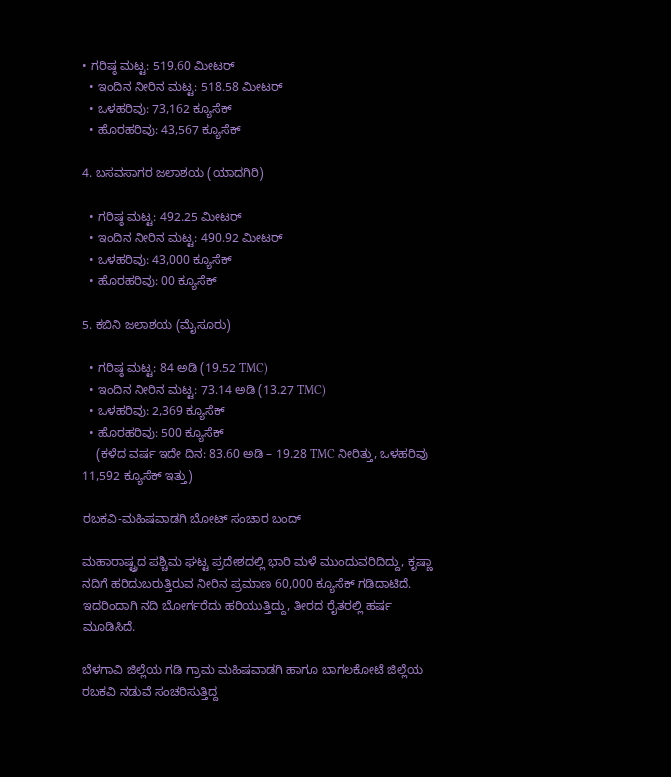• ಗರಿಷ್ಠ ಮಟ್ಟ: 519.60 ಮೀಟರ್
  • ಇಂದಿನ ನೀರಿನ ಮಟ್ಟ: 518.58 ಮೀಟರ್
  • ಒಳಹರಿವು: 73,162 ಕ್ಯೂಸೆಕ್
  • ಹೊರಹರಿವು: 43,567 ಕ್ಯೂಸೆಕ್

4. ಬಸವಸಾಗರ ಜಲಾಶಯ (ಯಾದಗಿರಿ)

  • ಗರಿಷ್ಠ ಮಟ್ಟ: 492.25 ಮೀಟರ್
  • ಇಂದಿನ ನೀರಿನ ಮಟ್ಟ: 490.92 ಮೀಟರ್
  • ಒಳಹರಿವು: 43,000 ಕ್ಯೂಸೆಕ್
  • ಹೊರಹರಿವು: 00 ಕ್ಯೂಸೆಕ್

5. ಕಬಿನಿ ಜಲಾಶಯ (ಮೈಸೂರು)

  • ಗರಿಷ್ಠ ಮಟ್ಟ: 84 ಅಡಿ (19.52 TMC)
  • ಇಂದಿನ ನೀರಿನ ಮಟ್ಟ: 73.14 ಅಡಿ (13.27 TMC)
  • ಒಳಹರಿವು: 2,369 ಕ್ಯೂಸೆಕ್
  • ಹೊರಹರಿವು: 500 ಕ್ಯೂಸೆಕ್
    (ಕಳೆದ ವರ್ಷ ಇದೇ ದಿನ: 83.60 ಅಡಿ – 19.28 TMC ನೀರಿತ್ತು, ಒಳಹರಿವು 11,592 ಕ್ಯೂಸೆಕ್ ಇತ್ತು)

ರಬಕವಿ-ಮಹಿಷವಾಡಗಿ ಬೋಟ್ ಸಂಚಾರ ಬಂದ್

ಮಹಾರಾಷ್ಟ್ರದ ಪಶ್ಚಿಮ ಘಟ್ಟ ಪ್ರದೇಶದಲ್ಲಿ ಭಾರಿ ಮಳೆ ಮುಂದುವರಿದಿದ್ದು, ಕೃಷ್ಣಾ ನದಿಗೆ ಹರಿದುಬರುತ್ತಿರುವ ನೀರಿನ ಪ್ರಮಾಣ 60,000 ಕ್ಯೂಸೆಕ್ ಗಡಿದಾಟಿದೆ. ಇದರಿಂದಾಗಿ ನದಿ ಬೋರ್ಗರೆದು ಹರಿಯುತ್ತಿದ್ದು, ತೀರದ ರೈತರಲ್ಲಿ ಹರ್ಷ ಮೂಡಿಸಿದೆ.

ಬೆಳಗಾವಿ ಜಿಲ್ಲೆಯ ಗಡಿ ಗ್ರಾಮ ಮಹಿಷವಾಡಗಿ ಹಾಗೂ ಬಾಗಲಕೋಟೆ ಜಿಲ್ಲೆಯ ರಬಕವಿ ನಡುವೆ ಸಂಚರಿಸುತ್ತಿದ್ದ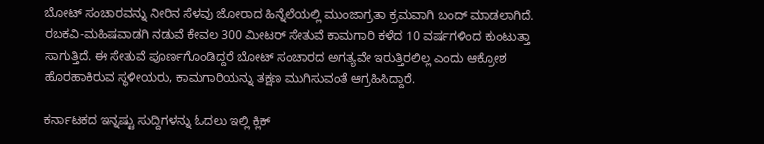ಬೋಟ್ ಸಂಚಾರವನ್ನು ನೀರಿನ ಸೆಳವು ಜೋರಾದ ಹಿನ್ನೆಲೆಯಲ್ಲಿ ಮುಂಜಾಗ್ರತಾ ಕ್ರಮವಾಗಿ ಬಂದ್ ಮಾಡಲಾಗಿದೆ. ರಬಕವಿ-ಮಹಿಷವಾಡಗಿ ನಡುವೆ ಕೇವಲ 300 ಮೀಟರ್ ಸೇತುವೆ ಕಾಮಗಾರಿ ಕಳೆದ 10 ವರ್ಷಗಳಿಂದ ಕುಂಟುತ್ತಾ ಸಾಗುತ್ತಿದೆ. ಈ ಸೇತುವೆ ಪೂರ್ಣಗೊಂಡಿದ್ದರೆ ಬೋಟ್ ಸಂಚಾರದ ಅಗತ್ಯವೇ ಇರುತ್ತಿರಲಿಲ್ಲ ಎಂದು ಆಕ್ರೋಶ ಹೊರಹಾಕಿರುವ ಸ್ಥಳೀಯರು, ಕಾಮಗಾರಿಯನ್ನು ತಕ್ಷಣ ಮುಗಿಸುವಂತೆ ಆಗ್ರಹಿಸಿದ್ದಾರೆ.

ಕರ್ನಾಟಕದ ಇನ್ನಷ್ಟು ಸುದ್ದಿಗಳನ್ನು ಓದಲು ಇಲ್ಲಿ ಕ್ಲಿಕ್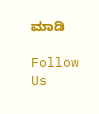ಮಾಡಿ

Follow Us